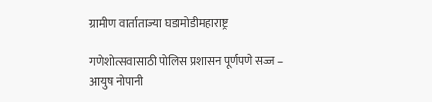ग्रामीण वार्ताताज्या घडामोडीमहाराष्ट्र

गणेशोत्सवासाठी पोलिस प्रशासन पूर्णपणे सज्ज – आयुष नोपानी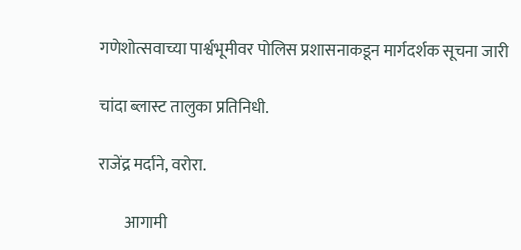गणेशोत्सवाच्या पार्श्वभूमीवर पोलिस प्रशासनाकडून मार्गदर्शक सूचना जारी

चांदा ब्लास्ट तालुका प्रतिनिधी.

राजेंद्र मर्दाने, वरोरा.

        आगामी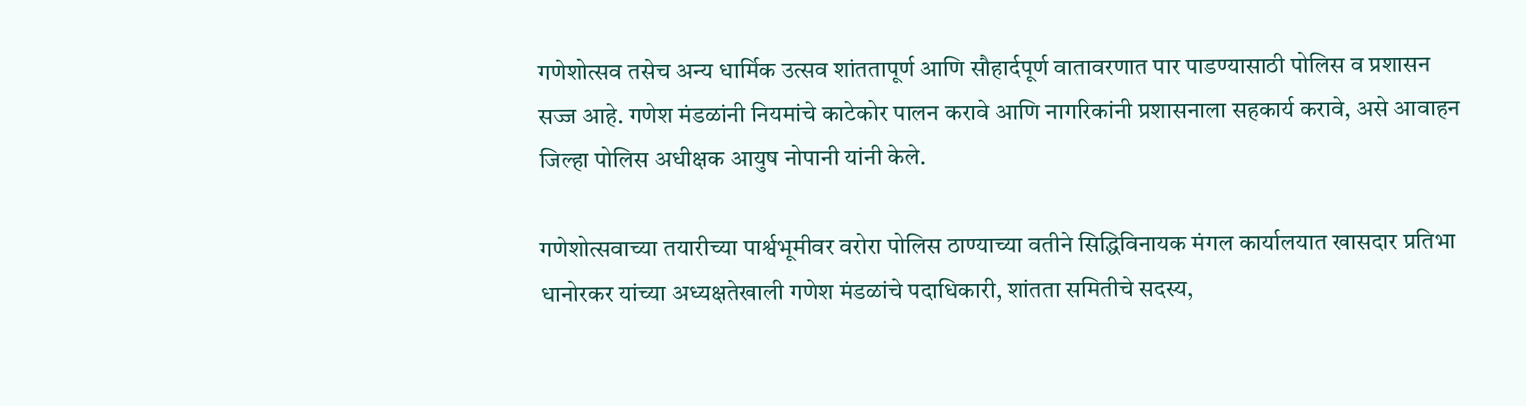गणेशोत्सव तसेच अन्य धार्मिक उत्सव शांततापूर्ण आणि सौहार्दपूर्ण वातावरणात पार पाडण्यासाठी पोलिस व प्रशासन सज्ज आहे. गणेश मंडळांनी नियमांचे काटेकोर पालन करावे आणि नागरिकांनी प्रशासनाला सहकार्य करावे, असे आवाहन जिल्हा पोलिस अधीक्षक आयुष नोपानी यांनी केले.

गणेशोत्सवाच्या तयारीच्या पार्श्वभूमीवर वरोरा पोलिस ठाण्याच्या वतीने सिद्धिविनायक मंगल कार्यालयात खासदार प्रतिभा धानोरकर यांच्या अध्यक्षतेखाली गणेश मंडळांचे पदाधिकारी, शांतता समितीचे सदस्य,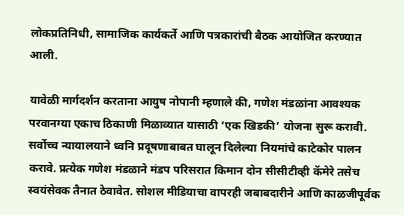लोकप्रतिनिधी, सामाजिक कार्यकर्ते आणि पत्रकारांची बैठक आयोजित करण्यात आली.

यावेळी मार्गदर्शन करताना आयुष नोपानी म्हणाले की, गणेश मंडळांना आवश्यक परवानग्या एकाच ठिकाणी मिळाव्यात यासाठी ‘एक खिडकी’ योजना सुरू करावी. सर्वोच्च न्यायालयाने ध्वनि प्रदूषणाबाबत घालून दिलेल्या नियमांचे काटेकोर पालन करावे. प्रत्येक गणेश मंडळाने मंडप परिसरात किमान दोन सीसीटीव्ही कॅमेरे तसेच स्वयंसेवक तैनात ठेवावेत. सोशल मीडियाचा वापरही जबाबदारीने आणि काळजीपूर्वक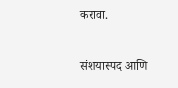करावा.

संशयास्पद आणि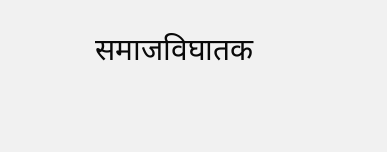समाजविघातक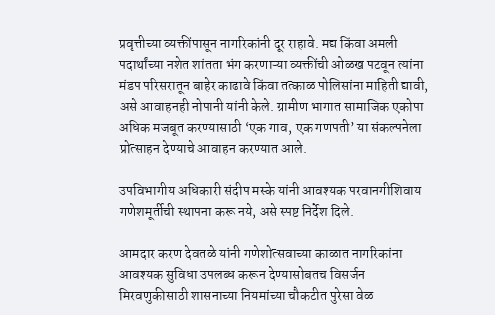प्रवृत्तीच्या व्यक्तींपासून नागरिकांनी दूर राहावे. मद्य किंवा अमली पदार्थांच्या नशेत शांतता भंग करणाऱ्या व्यक्तींची ओळख पटवून त्यांना मंडप परिसरातून बाहेर काढावे किंवा तत्काळ पोलिसांना माहिती द्यावी, असे आवाहनही नोपानी यांनी केले. ग्रामीण भागात सामाजिक एकोपा अधिक मजबूत करण्यासाठी ‘एक गाव, एक गणपती’ या संकल्पनेला प्रोत्साहन देण्याचे आवाहन करण्यात आले.

उपविभागीय अधिकारी संदीप मस्के यांनी आवश्यक परवानगीशिवाय गणेशमूर्तीची स्थापना करू नये, असे स्पष्ट निर्देश दिले.

आमदार करण देवतळे यांनी गणेशोत्सवाच्या काळात नागरिकांना आवश्यक सुविधा उपलब्ध करून देण्यासोबतच विसर्जन मिरवणुकीसाठी शासनाच्या नियमांच्या चौकटीत पुरेसा वेळ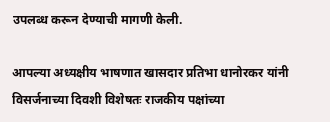उपलब्ध करून देण्याची मागणी केली.

आपल्या अध्यक्षीय भाषणात खासदार प्रतिभा धानोरकर यांनी विसर्जनाच्या दिवशी विशेषतः राजकीय पक्षांच्या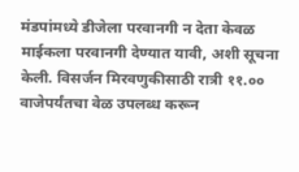मंडपांमध्ये डीजेला परवानगी न देता केवळ माईकला परवानगी देण्यात यावी, अशी सूचना केली. विसर्जन मिरवणुकीसाठी रात्री ११.०० वाजेपर्यंतचा वेळ उपलब्ध करून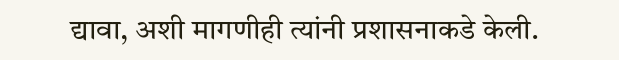द्यावा, अशी मागणीही त्यांनी प्रशासनाकडे केली.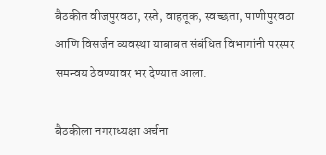बैठकीत वीजपुरवठा, रस्ते, वाहतूक, स्वच्छता, पाणीपुरवठा आणि विसर्जन व्यवस्था याबाबत संबंधित विभागांनी परस्पर समन्वय ठेवण्यावर भर देण्यात आला.

बैठकीला नगराध्यक्षा अर्चना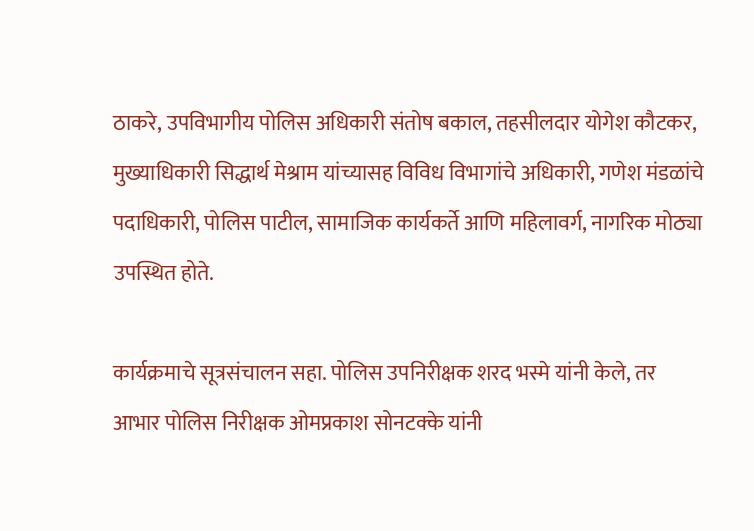ठाकरे, उपविभागीय पोलिस अधिकारी संतोष बकाल, तहसीलदार योगेश कौटकर, मुख्याधिकारी सिद्धार्थ मेश्राम यांच्यासह विविध विभागांचे अधिकारी, गणेश मंडळांचे पदाधिकारी, पोलिस पाटील, सामाजिक कार्यकर्ते आणि महिलावर्ग, नागरिक मोठ्या उपस्थित होते.

कार्यक्रमाचे सूत्रसंचालन सहा. पोलिस उपनिरीक्षक शरद भस्मे यांनी केले, तर आभार पोलिस निरीक्षक ओमप्रकाश सोनटक्के यांनी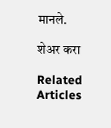मानले.

शेअर करा

Related Articles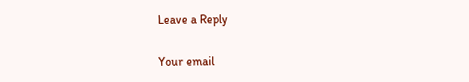Leave a Reply

Your email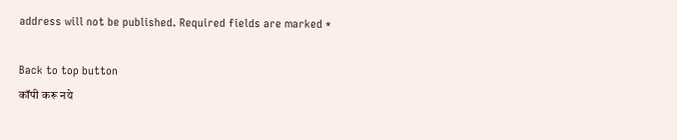address will not be published. Required fields are marked *

Back to top button
कॉपी करू नये